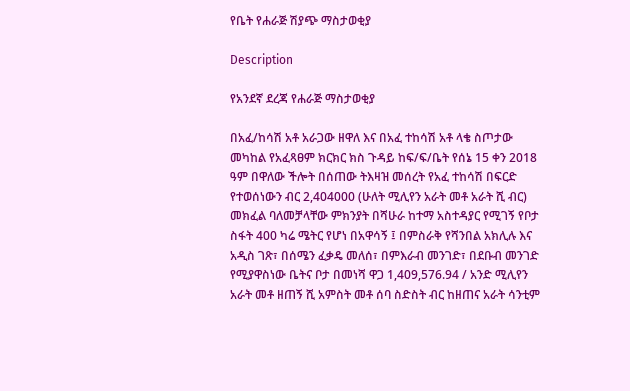የቤት የሐራጅ ሽያጭ ማስታወቂያ

Description

የአንደኛ ደረጃ የሐራጅ ማስታወቂያ

በአፈ/ከሳሽ አቶ አራጋው ዘዋለ እና በአፈ ተከሳሽ አቶ ላቄ ስጦታው መካከል የአፈጻፀም ክርክር ክስ ጉዳይ ከፍ/ፍ/ቤት የሰኔ 15 ቀን 2018 ዓም በዋለው ችሎት በሰጠው ትእዛዝ መሰረት የአፈ ተከሳሽ በፍርድ የተወሰነውን ብር 2,404000 (ሁለት ሚሊየን አራት መቶ አራት ሺ ብር) መክፈል ባለመቻላቸው ምክንያት በሻሁራ ከተማ አስተዳያር የሚገኝ የቦታ ስፋት 400 ካሬ ሜትር የሆነ በአዋሳኝ ፤ በምስራቅ የሻንበል አክሊሉ እና አዲስ ገጽ፣ በሰሜን ፈቃዴ መለሰ፣ በምእራብ መንገድ፣ በደቡብ መንገድ የሚያዋስነው ቤትና ቦታ በመነሻ ዋጋ 1,409,576.94 / አንድ ሚሊየን አራት መቶ ዘጠኝ ሺ አምስት መቶ ሰባ ስድስት ብር ከዘጠና አራት ሳንቲም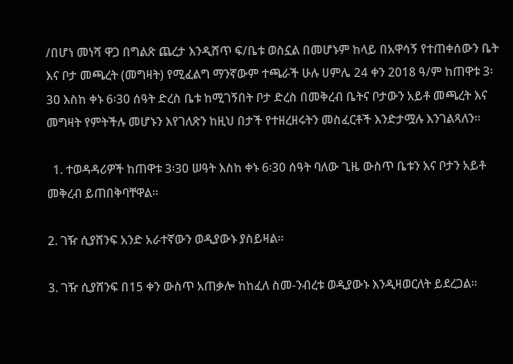/በሆነ መነሻ ዋጋ በግልጽ ጨረታ እንዲሸጥ ፍ/ቤቱ ወስኗል በመሆኑም ከላይ በአዋሳኝ የተጠቀሰውን ቤት እና ቦታ መጫረት (መግዛት) የሚፈልግ ማንኛውም ተጫራች ሁሉ ሀምሌ 24 ቀን 2018 ዓ/ም ከጠዋቱ 3፡3ዐ እስከ ቀኑ 6፡30 ሰዓት ድረስ ቤቱ ከሚገኝበት ቦታ ድረስ በመቅረብ ቤትና ቦታውን አይቶ መጫረት እና መግዛት የምትችሉ መሆኑን እየገለጽን ከዚህ በታች የተዘረዘሩትን መስፈርቶች እንድታሟሉ እንገልጻለን።

  1. ተወዳዳሪዎች ከጠዋቱ 3፡30 ሠዓት እስከ ቀኑ 6፡30 ሰዓት ባለው ጊዜ ውስጥ ቤቱን እና ቦታን አይቶ መቅረብ ይጠበቅባቸዋል።

2. ገዥ ሲያሸንፍ አንድ አራተኛውን ወዲያውኑ ያስይዛል።

3. ገዥ ሲያሸንፍ በ15 ቀን ውስጥ አጠቃሎ ከከፈለ ስመ-ንብረቱ ወዲያውኑ እንዲዛወርለት ይደረጋል።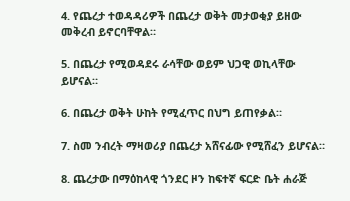4. የጨረታ ተወዳዳሪዎች በጨረታ ወቅት መታወቂያ ይዘው መቅረብ ይኖርባቸዋል።

5. በጨረታ የሚወዳደሩ ራሳቸው ወይም ህጋዊ ወኪላቸው ይሆናል።

6. በጨረታ ወቅት ሁከት የሚፈጥር በህግ ይጠየቃል።

7. ስመ ንብረት ማዛወሪያ በጨረታ አሸናፊው የሚሸፈን ይሆናል።

8. ጨረታው በማዕከላዊ ጎንደር ዞን ከፍተኛ ፍርድ ቤት ሐራጅ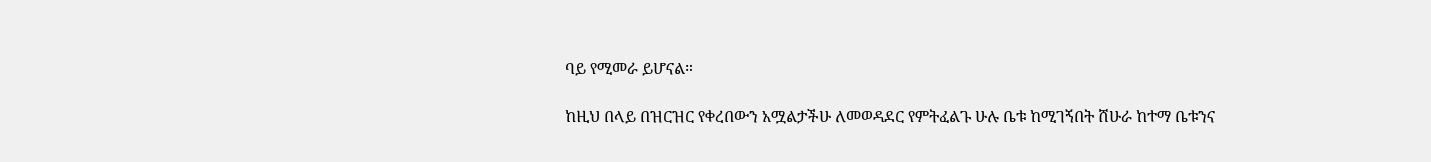ባይ የሚመራ ይሆናል።

ከዚህ በላይ በዝርዝር የቀረበውን አሟልታችሁ ለመወዳደር የምትፈልጉ ሁሉ ቤቱ ከሚገኝበት ሸሁራ ከተማ ቤቱንና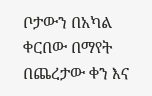ቦታውን በአካል ቀርበው በማየት በጨረታው ቀን እና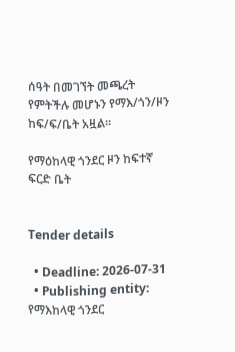ሰዓት በመገኘት መጫረት የምትችሉ መሆኑን የማእ/ጎን/ዞን ከፍ/ፍ/ቤት አዟል።

የማዕከላዊ ጎንደር ዞን ከፍተኛ ፍርድ ቤት


Tender details

  • Deadline: 2026-07-31
  • Publishing entity: የማእከላዊ ጎንደር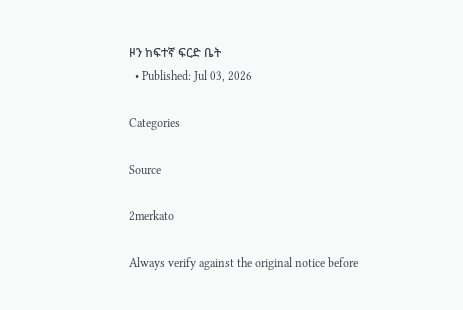ዞን ከፍተኛ ፍርድ ቤት
  • Published: Jul 03, 2026

Categories

Source

2merkato

Always verify against the original notice before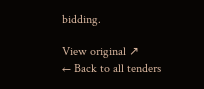bidding.

View original ↗
← Back to all tenders